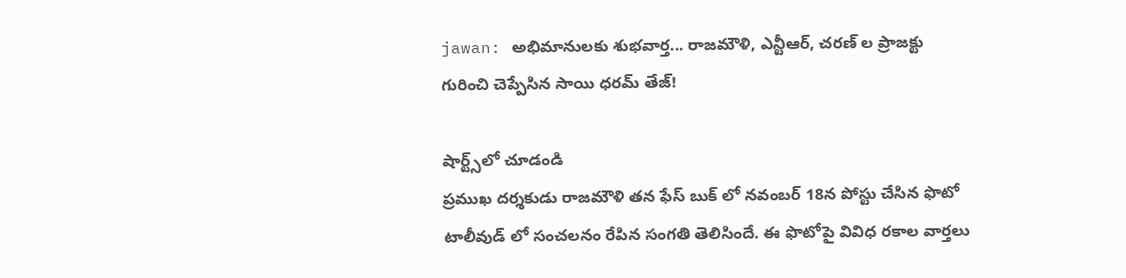jawan: అభిమానులకు శుభవార్త... రాజమౌళి, ఎన్టీఆర్, చరణ్ ల ప్రాజక్టు గురించి చెప్పేసిన సాయి ధరమ్ తేజ్!

షార్ట్స్‌లో చూడండి
ప్రముఖ దర్శకుడు రాజమౌళి తన ఫేస్ బుక్ లో నవంబర్ 18న పోస్టు చేసిన ఫొటో టాలీవుడ్ లో సంచలనం రేపిన సంగతి తెలిసిందే. ఈ ఫొటోపై వివిధ రకాల వార్తలు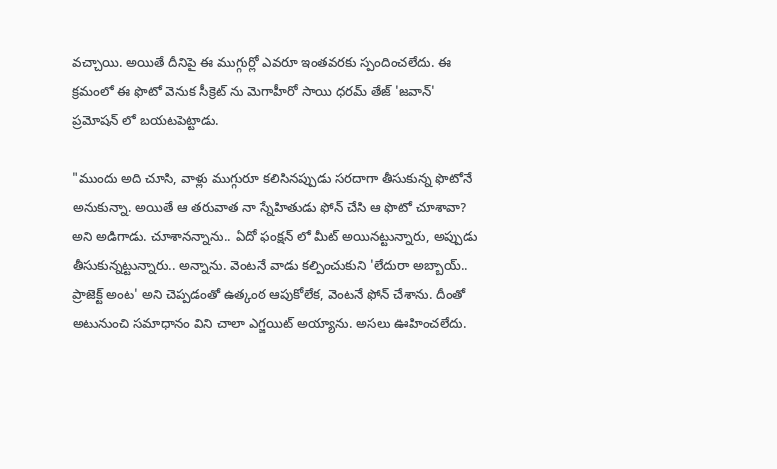వచ్చాయి. అయితే దీనిపై ఈ ముగ్గుర్లో ఎవరూ ఇంతవరకు స్పందించలేదు. ఈ క్రమంలో ఈ ఫొటో వెనుక సీక్రెట్ ను మెగాహీరో సాయి ధరమ్ తేజ్ 'జవాన్' ప్రమోషన్ లో బయటపెట్టాడు.

"ముందు అది చూసి, వాళ్లు ముగ్గురూ కలిసినప్పుడు సరదాగా తీసుకున్న ఫొటోనే అనుకున్నా. అయితే ఆ తరువాత నా స్నేహితుడు ఫోన్ చేసి ఆ ఫొటో చూశావా? అని అడిగాడు. చూశానన్నాను.. ఏదో ఫంక్షన్‌ లో మీట్ అయినట్టున్నారు, అప్పుడు తీసుకున్నట్టున్నారు.. అన్నాను. వెంటనే వాడు కల్పించుకుని 'లేదురా అబ్బాయ్.. ప్రాజెక్ట్ అంట' అని చెప్పడంతో ఉత్కంఠ ఆపుకోలేక, వెంటనే ఫోన్ చేశాను. దీంతో అటునుంచి సమాధానం విని చాలా ఎగ్జయిట్ అయ్యాను. అసలు ఊహించలేదు.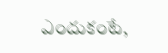ఎందుకంటే,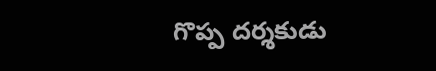గొప్ప దర్శకుడు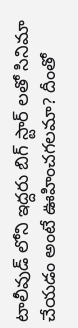టాలీవుడ్ లోని ఇద్దరు బిగ్ స్టార్ లతో సినిమా చేయడం అంటే ఊహించగలమా? దీంతో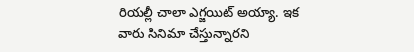రియల్లీ చాలా ఎగ్జయిట్ అయ్యా. ఇక వారు సినిమా చేస్తున్నారని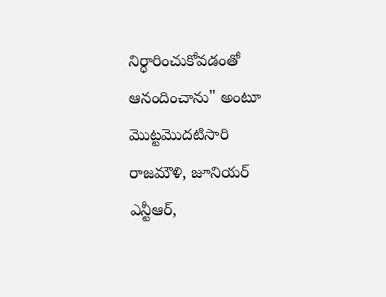నిర్ధారించుకోవడంతో ఆనందించాను" అంటూ మొట్టమొదటిసారి రాజమౌళి, జూనియర్ ఎన్టీఆర్,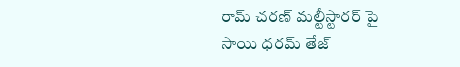రామ్‌ చరణ్ మల్టీస్టారర్‌ పై సాయి ధరమ్ తేజ్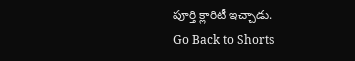పూర్తి క్లారిటీ ఇచ్చాడు.
Go Back to Shorts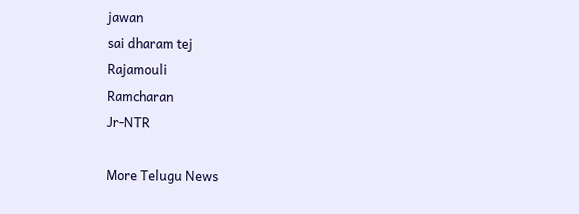jawan
sai dharam tej
Rajamouli
Ramcharan
Jr-NTR

More Telugu News